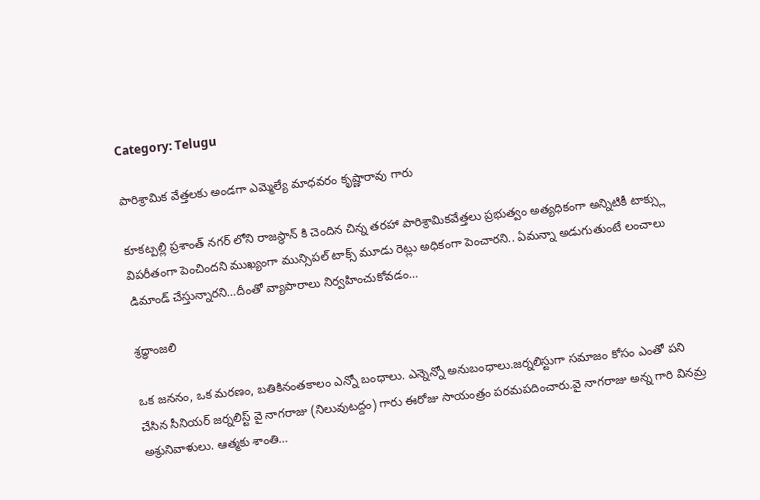Category: Telugu

పారిశ్రామిక వేత్తలకు అండగా ఎమ్మెల్యే మాధవరం కృష్ణారావు గారు

కూకట్పల్లి ప్రశాంత్ నగర్ లోని రాజస్థాన్ కి చెందిన చిన్న తరహా పారిశ్రామికవేత్తలు ప్రభుత్వం అత్యధికంగా అన్నిటికీ టాక్స్లు విపరీతంగా పెంచిందని ముఖ్యంగా మున్సిపల్ టాక్స్ మూడు రెట్లు అధికంగా పెంచారని.. ఏమన్నా అడుగుతుంటే లంచాలు డిమాండ్ చేస్తున్నారని…దీంతో వ్యాపారాలు నిర్వహించుకోవడం…

శ్రద్ధాంజలి

ఒక జననం, ఒక మరణం, బతికినంతకాలం ఎన్నో బంధాలు. ఎన్నెన్నో అనుబంధాలు.జర్నలిస్టుగా సమాజం కోసం ఎంతో పని చేసిన సీనియర్ జర్నలిస్ట్ వై నాగరాజు (నిలువుటద్దం) గారు ఈరోజు సాయంత్రం పరమపదించారు.వై నాగరాజు అన్న గారి వినమ్ర అశ్రునివాళులు. ఆత్మకు శాంతి…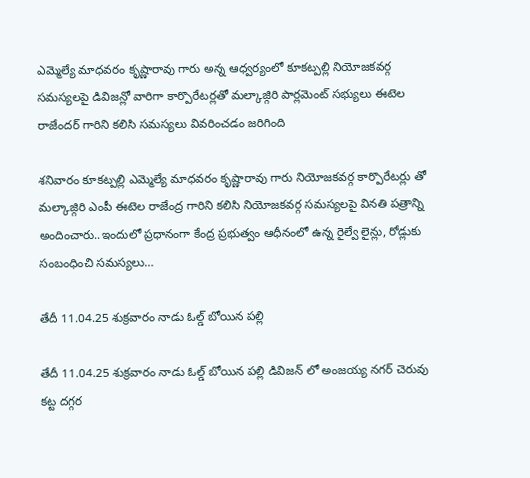ఎమ్మెల్యే మాధవరం కృష్ణారావు గారు అన్న ఆధ్వర్యంలో కూకట్పల్లి నియోజకవర్గ సమస్యలపై డివిజన్లో వారిగా కార్పొరేటర్లతో మల్కాజ్గిరి పార్లమెంట్ సభ్యులు ఈటెల రాజేందర్ గారిని కలిసి సమస్యలు వివరించడం జరిగింది

శనివారం కూకట్పల్లి ఎమ్మెల్యే మాధవరం కృష్ణారావు గారు నియోజకవర్గ కార్పొరేటర్లు తో మల్కాజ్గిరి ఎంపీ ఈటెల రాజేంద్ర గారిని కలిసి నియోజకవర్గ సమస్యలపై వినతి పత్రాన్ని అందించారు..ఇందులో ప్రధానంగా కేంద్ర ప్రభుత్వం ఆధీనంలో ఉన్న రైల్వే లైన్లు, రోడ్లుకు సంబంధించి సమస్యలు…

తేదీ 11.04.25 శుక్రవారం నాడు ఓల్డ్ బోయిన పల్లి

తేదీ 11.04.25 శుక్రవారం నాడు ఓల్డ్ బోయిన పల్లి డివిజన్ లో అంజయ్య నగర్ చెరువు కట్ట దగ్గర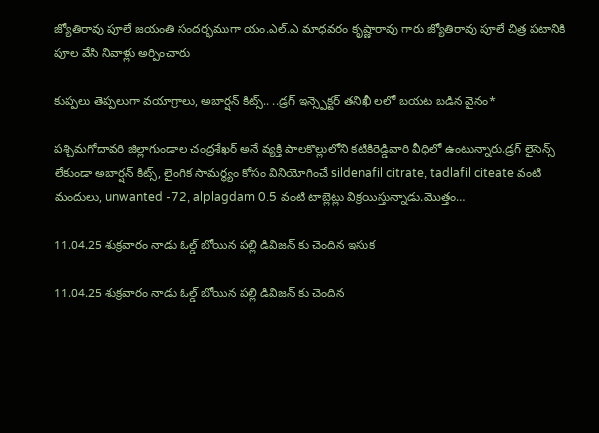జ్యోతిరావు పూలే జయంతి సందర్భముగా యం.ఎల్.ఎ మాధవరం కృష్ణారావు గారు జ్యోతిరావు పూలే చిత్ర పటానికి పూల వేసి నివాళ్లు అర్పించారు

కుప్పలు తెప్పలుగా వయాగ్రాలు, అబార్షన్ కిట్స్.. ..డ్రగ్ ఇన్స్పెక్టర్ తనిఖీ లలో బయట బడిన వైనం*

పశ్చిమగోదావరి జిల్లాగుండాల చంద్రశేఖర్ అనే వ్యక్తి పాలకొల్లులోని కటికిరెడ్డివారి వీధిలో ఉంటున్నారు.డ్రగ్ లైసెన్స్ లేకుండా అబార్షన్ కిట్స్, లైంగిక సామర్థ్యం కోసం వినియోగించే sildenafil citrate, tadlafil citeate వంటి మందులు, unwanted -72, alplagdam 0.5 వంటి టాబ్లెట్లు విక్రయిస్తున్నాడు.మొత్తం…

11.04.25 శుక్రవారం నాడు ఓల్డ్ బోయిన పల్లి డివిజన్ కు చెందిన ఇసుక

11.04.25 శుక్రవారం నాడు ఓల్డ్ బోయిన పల్లి డివిజన్ కు చెందిన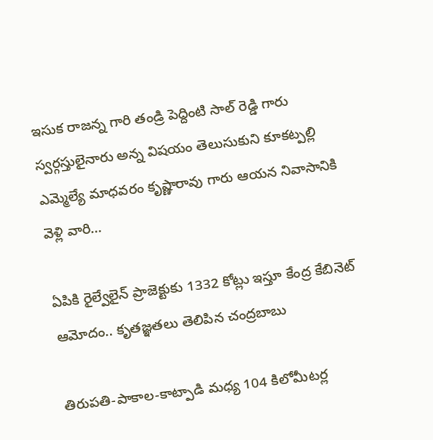ఇసుక రాజన్న గారి తండ్రి పెద్దింటి సాల్ రెడ్డి గారు స్వర్గస్తులైనారు అన్న విషయం తెలుసుకుని కూకట్పల్లి ఎమ్మెల్యే మాధవరం కృష్ణారావు గారు ఆయన నివాసానికి వెళ్లి వారి…

ఏపికి రైల్వేలైన్ ప్రాజెక్టుకు 1332 కోట్లు ఇస్తూ కేంద్ర కేబినెట్ ఆమోదం.. కృతజ్ఞతలు తెలిపిన చంద్రబాబు

తిరుపతి-పాకాల-కాట్పాడి మధ్య 104 కిలోమీటర్ల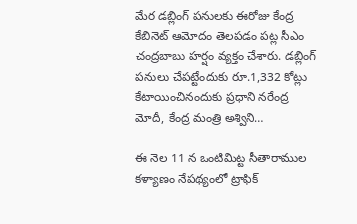మేర డబ్లింగ్ పనులకు ఈరోజు కేంద్ర కేబినెట్ ఆమోదం తెలపడం పట్ల సీఎం చంద్రబాబు హర్షం వ్యక్తం చేశారు. డబ్లింగ్ పనులు చేపట్టేందుకు రూ.1,332 కోట్లు కేటాయించినందుకు ప్రధాని నరేంద్ర మోదీ, కేంద్ర మంత్రి అశ్విని…

ఈ నెల 11 న ఒంటిమిట్ట సీతారాముల కళ్యాణం నేపథ్యంలో ట్రాఫిక్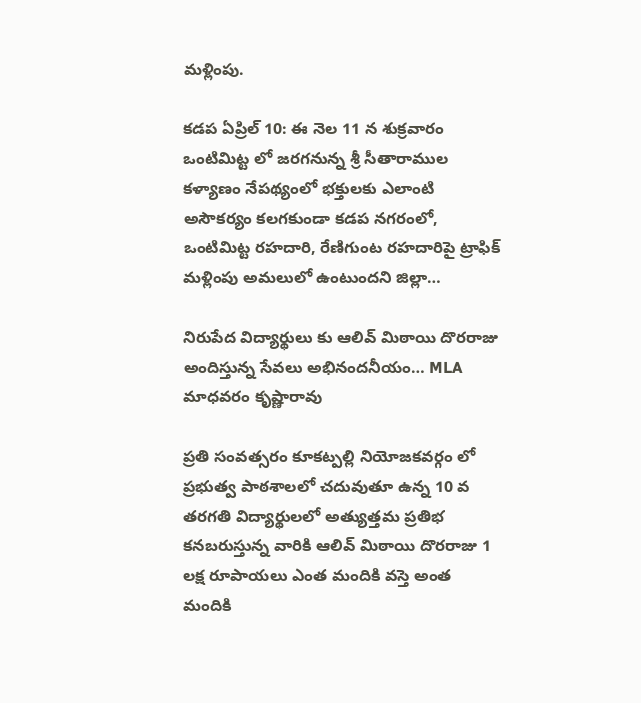మళ్లింపు.

కడప ఏప్రిల్ 10: ఈ నెల 11 న శుక్రవారం ఒంటిమిట్ట లో జరగనున్న శ్రీ సీతారాముల కళ్యాణం నేపథ్యంలో భక్తులకు ఎలాంటి అసౌకర్యం కలగకుండా కడప నగరంలో, ఒంటిమిట్ట రహదారి, రేణిగుంట రహదారిపై ట్రాఫిక్ మళ్లింపు అమలులో ఉంటుందని జిల్లా…

నిరుపేద విద్యార్థులు కు ఆలివ్ మిఠాయి దొరరాజు అందిస్తున్న సేవలు అభినందనీయం… MLA మాధవరం కృష్ణారావు

ప్రతి సంవత్సరం కూకట్పల్లి నియోజకవర్గం లో ప్రభుత్వ పాఠశాలలో చదువుతూ ఉన్న 10 వ తరగతి విద్యార్థులలో అత్యుత్తమ ప్రతిభ కనబరుస్తున్న వారికి ఆలివ్ మిఠాయి దొరరాజు 1 లక్ష రూపాయలు ఎంత మందికి వస్తె అంత మందికి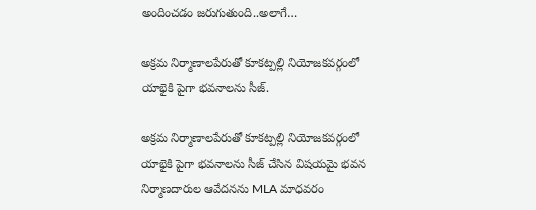అందించడం జరుగుతుంది..అలాగే…

అక్రమ నిర్మాణాలపేరుతో కూకట్పల్లి నియోజకవర్గంలో యాభైకి పైగా భవనాలను సీజ్.

అక్రమ నిర్మాణాలపేరుతో కూకట్పల్లి నియోజకవర్గంలో యాభైకి పైగా భవనాలను సీజ్ చేసిన విషయమై భవన నిర్మాణదారుల ఆవేదనను MLA మాధవరం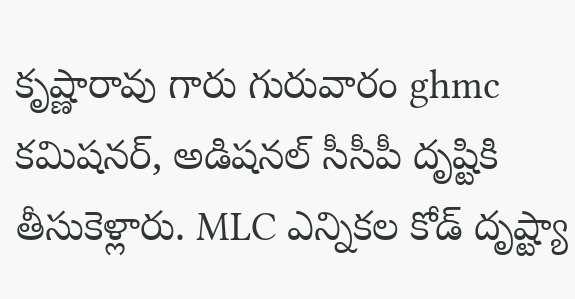కృష్ణారావు గారు గురువారం ghmc కమిషనర్, అడిషనల్ సీసీపీ దృష్టికి తీసుకెళ్లారు. MLC ఎన్నికల కోడ్ దృష్ట్యా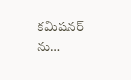కమిషనర్ ను…